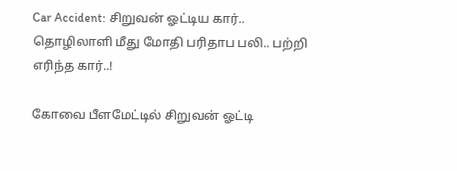Car Accident: சிறுவன் ஓட்டிய கார்.. தொழிலாளி மீது மோதி பரிதாப பலி.. பற்றி எரிந்த கார்..!

கோவை பீளமேட்டில் சிறுவன் ஓட்டி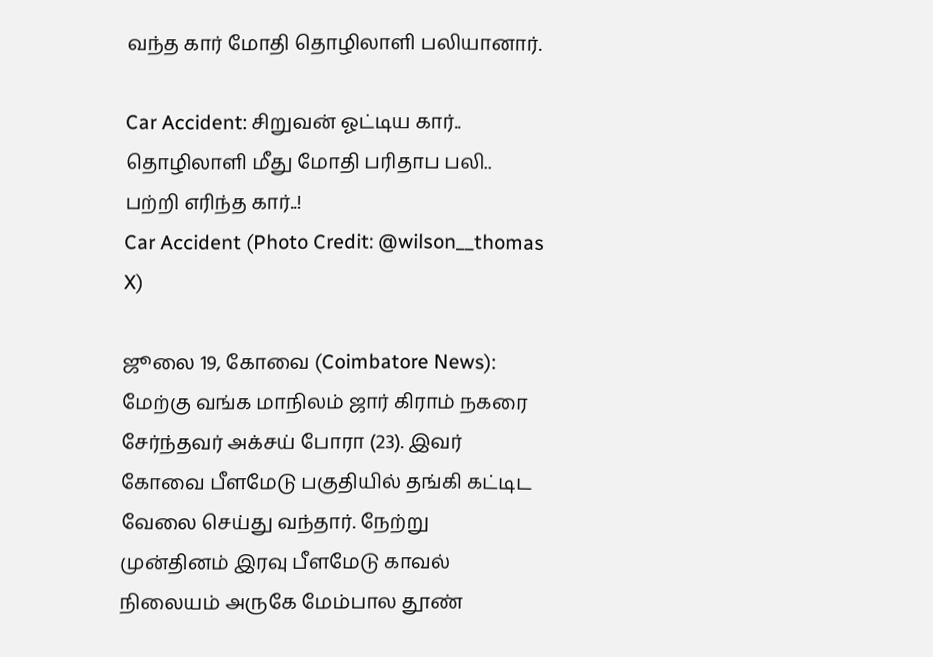வந்த கார் மோதி தொழிலாளி பலியானார்.

Car Accident: சிறுவன் ஓட்டிய கார்.. தொழிலாளி மீது மோதி பரிதாப பலி.. பற்றி எரிந்த கார்..!
Car Accident (Photo Credit: @wilson__thomas X)

ஜூலை 19, கோவை (Coimbatore News): மேற்கு வங்க மாநிலம் ஜார் கிராம் நகரை சேர்ந்தவர் அக்சய் போரா (23). இவர் கோவை பீளமேடு பகுதியில் தங்கி கட்டிட வேலை செய்து வந்தார். நேற்று முன்தினம் இரவு பீளமேடு காவல் நிலையம் அருகே மேம்பால தூண்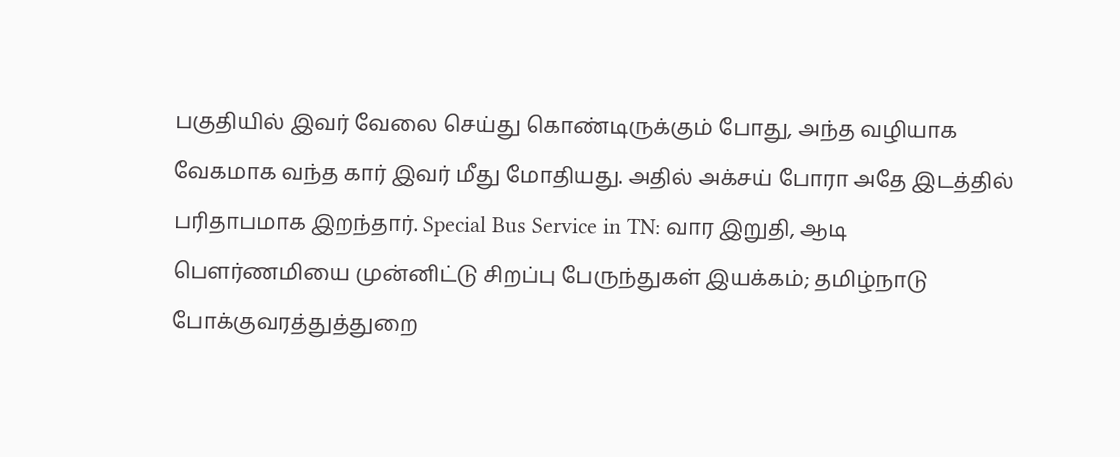பகுதியில் இவர் வேலை செய்து கொண்டிருக்கும் போது, அந்த வழியாக வேகமாக வந்த கார் இவர் மீது மோதியது. அதில் அக்சய் போரா அதே இடத்தில் பரிதாபமாக இறந்தார். Special Bus Service in TN: வார இறுதி, ஆடி பௌர்ணமியை முன்னிட்டு சிறப்பு பேருந்துகள் இயக்கம்; தமிழ்நாடு போக்குவரத்துத்துறை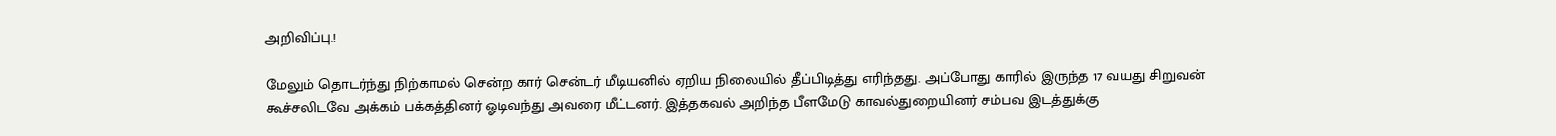அறிவிப்பு.!

மேலும் தொடர்ந்து நிற்காமல் சென்ற கார் சென்டர் மீடியனில் ஏறிய நிலையில் தீப்பிடித்து எரிந்தது. அப்போது காரில் இருந்த 17 வயது சிறுவன் கூச்சலிடவே அக்கம் பக்கத்தினர் ஓடிவந்து அவரை மீட்டனர். இத்தகவல் அறிந்த பீளமேடு காவல்துறையினர் சம்பவ இடத்துக்கு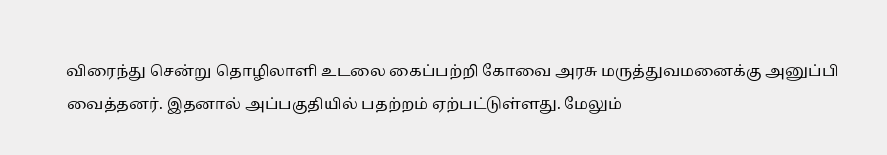விரைந்து சென்று தொழிலாளி உடலை கைப்பற்றி கோவை அரசு மருத்துவமனைக்கு அனுப்பி வைத்தனர். இதனால் அப்பகுதியில் பதற்றம் ஏற்பட்டுள்ளது. மேலும்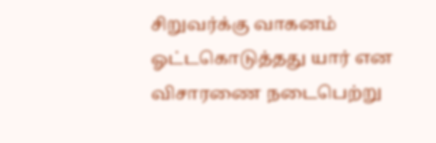சிறுவர்க்கு வாகனம் ஓட்டகொடுத்தது யார் என விசாரணை நடைபெற்று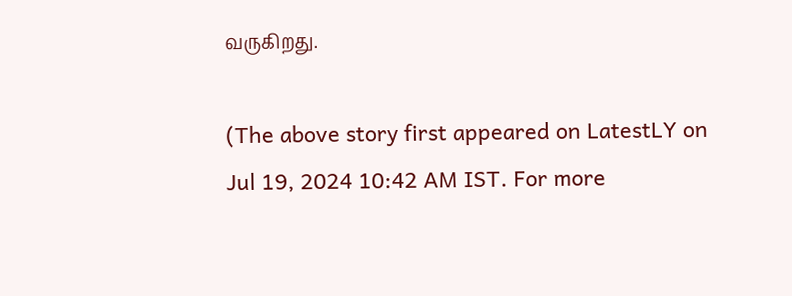வருகிறது.

(The above story first appeared on LatestLY on Jul 19, 2024 10:42 AM IST. For more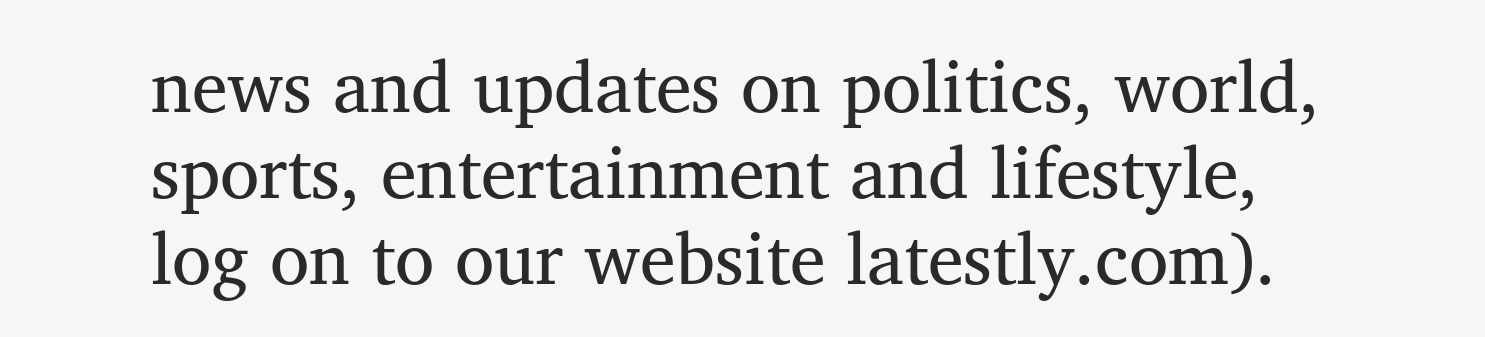news and updates on politics, world, sports, entertainment and lifestyle, log on to our website latestly.com).